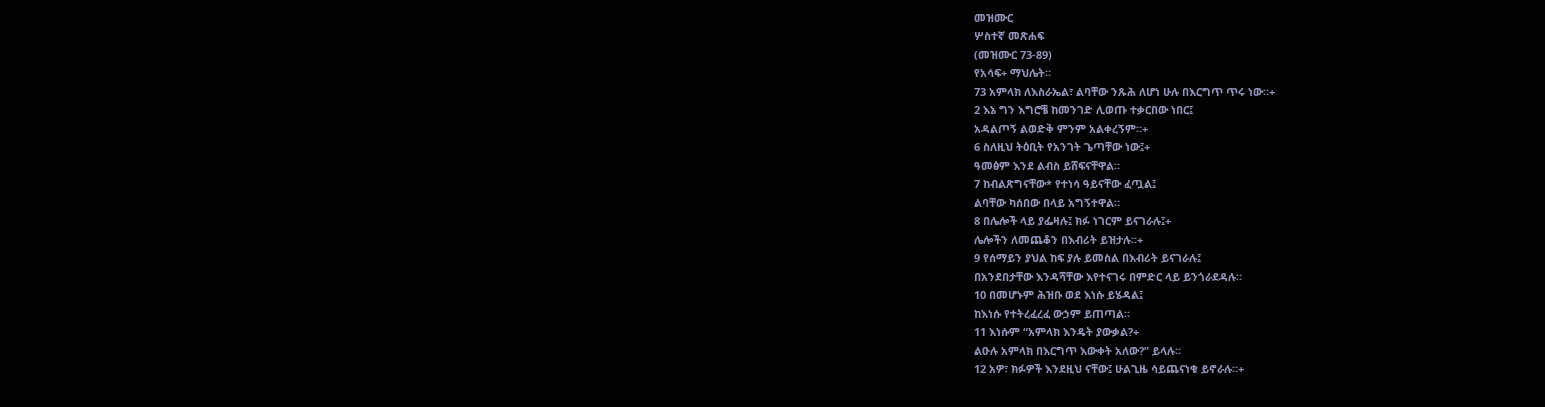መዝሙር
ሦስተኛ መጽሐፍ
(መዝሙር 73-89)
የአሳፍ+ ማህሌት።
73 አምላክ ለእስራኤል፣ ልባቸው ንጹሕ ለሆነ ሁሉ በእርግጥ ጥሩ ነው።+
2 እኔ ግን እግሮቼ ከመንገድ ሊወጡ ተቃርበው ነበር፤
አዳልጦኝ ልወድቅ ምንም አልቀረኝም።+
6 ስለዚህ ትዕቢት የአንገት ጌጣቸው ነው፤+
ዓመፅም እንደ ልብስ ይሸፍናቸዋል።
7 ከብልጽግናቸው* የተነሳ ዓይናቸው ፈጧል፤
ልባቸው ካሰበው በላይ አግኝተዋል።
8 በሌሎች ላይ ያፌዛሉ፤ ክፉ ነገርም ይናገራሉ፤+
ሌሎችን ለመጨቆን በእብሪት ይዝታሉ።+
9 የሰማይን ያህል ከፍ ያሉ ይመስል በእብሪት ይናገራሉ፤
በአንደበታቸው እንዳሻቸው እየተናገሩ በምድር ላይ ይንጎራደዳሉ።
10 በመሆኑም ሕዝቡ ወደ እነሱ ይሄዳል፤
ከእነሱ የተትረፈረፈ ውኃም ይጠጣል።
11 እነሱም “አምላክ እንዴት ያውቃል?+
ልዑሉ አምላክ በእርግጥ እውቀት አለው?” ይላሉ።
12 አዎ፣ ክፉዎች እንደዚህ ናቸው፤ ሁልጊዜ ሳይጨናነቁ ይኖራሉ።+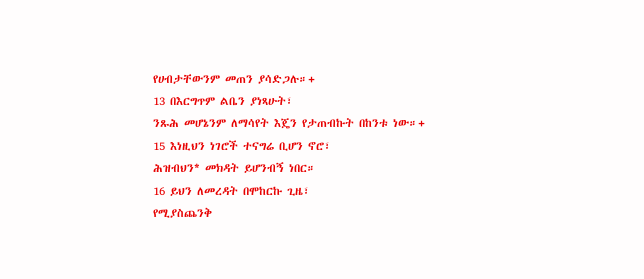የሀብታቸውንም መጠን ያሳድጋሉ።+
13 በእርግጥም ልቤን ያነጻሁት፣
ንጹሕ መሆኔንም ለማሳየት እጄን የታጠብኩት በከንቱ ነው።+
15 እነዚህን ነገሮች ተናግሬ ቢሆን ኖሮ፣
ሕዝብህን* መክዳት ይሆንብኝ ነበር።
16 ይህን ለመረዳት በሞከርኩ ጊዜ፣
የሚያስጨንቅ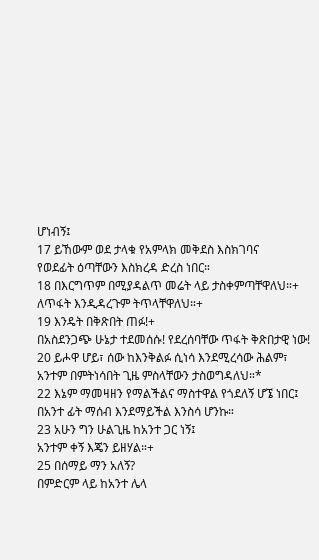ሆነብኝ፤
17 ይኸውም ወደ ታላቁ የአምላክ መቅደስ እስክገባና
የወደፊት ዕጣቸውን እስክረዳ ድረስ ነበር።
18 በእርግጥም በሚያዳልጥ መሬት ላይ ታስቀምጣቸዋለህ።+
ለጥፋት እንዲዳረጉም ትጥላቸዋለህ።+
19 እንዴት በቅጽበት ጠፉ!+
በአስደንጋጭ ሁኔታ ተደመሰሱ! የደረሰባቸው ጥፋት ቅጽበታዊ ነው!
20 ይሖዋ ሆይ፣ ሰው ከእንቅልፉ ሲነሳ እንደሚረሳው ሕልም፣
አንተም በምትነሳበት ጊዜ ምስላቸውን ታስወግዳለህ።*
22 እኔም ማመዛዘን የማልችልና ማስተዋል የጎደለኝ ሆኜ ነበር፤
በአንተ ፊት ማሰብ እንደማይችል እንስሳ ሆንኩ።
23 አሁን ግን ሁልጊዜ ከአንተ ጋር ነኝ፤
አንተም ቀኝ እጄን ይዘሃል።+
25 በሰማይ ማን አለኝ?
በምድርም ላይ ከአንተ ሌላ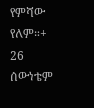የምሻው የለም።+
26 ሰውነቴም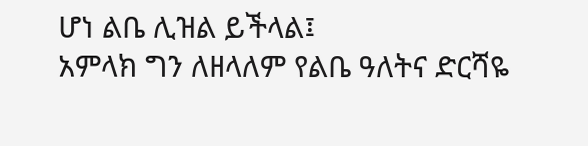ሆነ ልቤ ሊዝል ይችላል፤
አምላክ ግን ለዘላለም የልቤ ዓለትና ድርሻዬ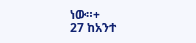ነው።+
27 ከአንተ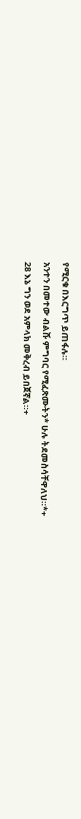የሚርቁ በእርግጥ ይጠፋሉ።
አንተን በመተው ብልሹ ምግባር የሚፈጽሙትን* ሁሉ ትደመስሳቸዋለህ።*+
28 እኔ ግን ወደ አምላክ መቅረብ ይበጀኛል።+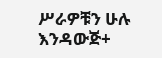ሥራዎቹን ሁሉ እንዳውጅ+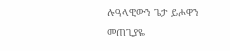ሉዓላዊውን ጌታ ይሖዋን መጠጊያዬ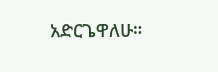አድርጌዋለሁ።